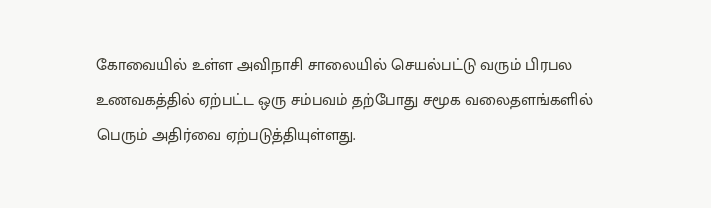கோவையில் உள்ள அவிநாசி சாலையில் செயல்பட்டு வரும் பிரபல உணவகத்தில் ஏற்பட்ட ஒரு சம்பவம் தற்போது சமூக வலைதளங்களில் பெரும் அதிர்வை ஏற்படுத்தியுள்ளது.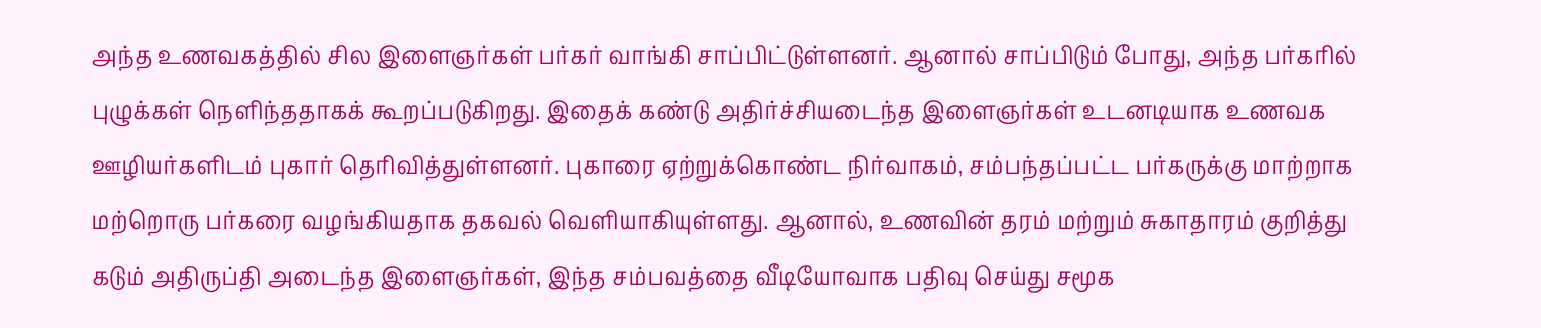அந்த உணவகத்தில் சில இளைஞர்கள் பர்கர் வாங்கி சாப்பிட்டுள்ளனர். ஆனால் சாப்பிடும் போது, அந்த பர்கரில் புழுக்கள் நெளிந்ததாகக் கூறப்படுகிறது. இதைக் கண்டு அதிர்ச்சியடைந்த இளைஞர்கள் உடனடியாக உணவக ஊழியர்களிடம் புகார் தெரிவித்துள்ளனர். புகாரை ஏற்றுக்கொண்ட நிர்வாகம், சம்பந்தப்பட்ட பர்கருக்கு மாற்றாக மற்றொரு பர்கரை வழங்கியதாக தகவல் வெளியாகியுள்ளது. ஆனால், உணவின் தரம் மற்றும் சுகாதாரம் குறித்து கடும் அதிருப்தி அடைந்த இளைஞர்கள், இந்த சம்பவத்தை வீடியோவாக பதிவு செய்து சமூக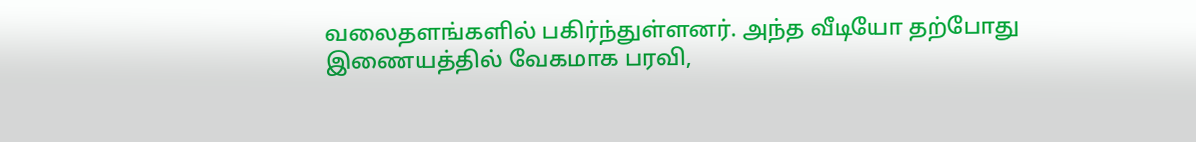வலைதளங்களில் பகிர்ந்துள்ளனர். அந்த வீடியோ தற்போது இணையத்தில் வேகமாக பரவி,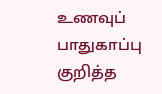உணவுப் பாதுகாப்பு குறித்த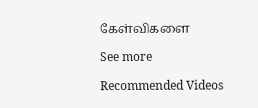கேள்விகளை

See more

Recommended Videos